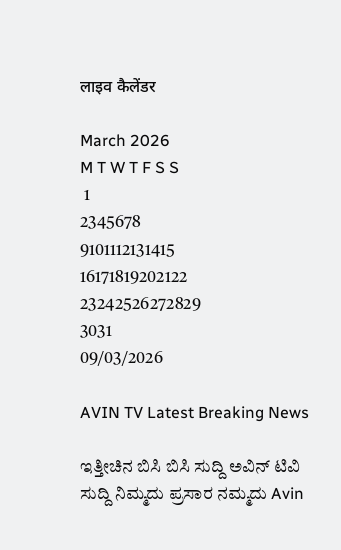लाइव कैलेंडर

March 2026
M T W T F S S
 1
2345678
9101112131415
16171819202122
23242526272829
3031
09/03/2026

AVIN TV Latest Breaking News

ಇತ್ತೀಚಿನ ಬಿಸಿ ಬಿಸಿ ಸುದ್ದಿ ಅವಿನ್ ಟಿವಿ ಸುದ್ದಿ ನಿಮ್ಮದು ಪ್ರಸಾರ ನಮ್ಮದು Avin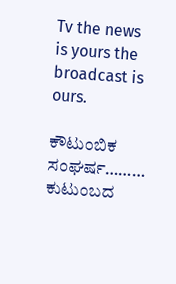Tv the news is yours the broadcast is ours.

ಕೌಟುಂಬಿಕ ಸಂಘರ್ಷ……… ಕುಟುಂಬದ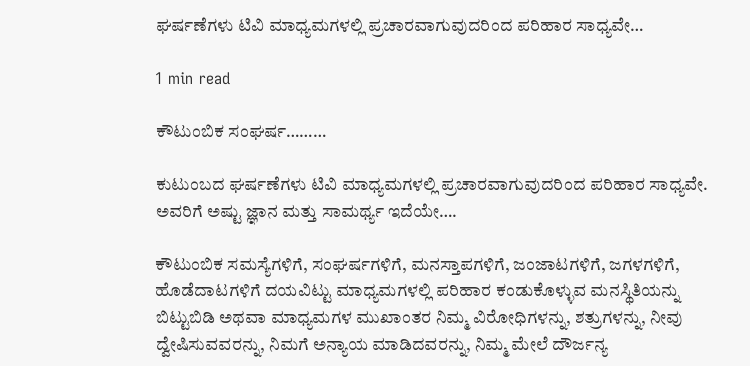ಘರ್ಷಣೆಗಳು ಟಿವಿ ಮಾಧ್ಯಮಗಳಲ್ಲಿ ಪ್ರಚಾರವಾಗುವುದರಿಂದ ಪರಿಹಾರ ಸಾಧ್ಯವೇ…

1 min read

ಕೌಟುಂಬಿಕ ಸಂಘರ್ಷ………

ಕುಟುಂಬದ ಘರ್ಷಣೆಗಳು ಟಿವಿ ಮಾಧ್ಯಮಗಳಲ್ಲಿ ಪ್ರಚಾರವಾಗುವುದರಿಂದ ಪರಿಹಾರ ಸಾಧ್ಯವೇ. ಅವರಿಗೆ ಅಷ್ಟು ಜ್ಞಾನ ಮತ್ತು ಸಾಮರ್ಥ್ಯ ಇದೆಯೇ….

ಕೌಟುಂಬಿಕ ಸಮಸ್ಯೆಗಳಿಗೆ, ಸಂಘರ್ಷಗಳಿಗೆ, ಮನಸ್ತಾಪಗಳಿಗೆ, ಜಂಜಾಟಗಳಿಗೆ, ಜಗಳಗಳಿಗೆ, ಹೊಡೆದಾಟಗಳಿಗೆ ದಯವಿಟ್ಟು ಮಾಧ್ಯಮಗಳಲ್ಲಿ ಪರಿಹಾರ ಕಂಡುಕೊಳ್ಳುವ ಮನಸ್ಥಿತಿಯನ್ನು ಬಿಟ್ಟುಬಿಡಿ ಅಥವಾ ಮಾಧ್ಯಮಗಳ ಮುಖಾಂತರ ನಿಮ್ಮ ವಿರೋಧಿಗಳನ್ನು, ಶತ್ರುಗಳನ್ನು, ನೀವು ದ್ವೇಷಿಸುವವರನ್ನು, ನಿಮಗೆ ಅನ್ಯಾಯ ಮಾಡಿದವರನ್ನು, ನಿಮ್ಮ ಮೇಲೆ ದೌರ್ಜನ್ಯ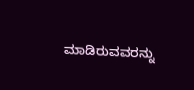ಮಾಡಿರುವವರನ್ನು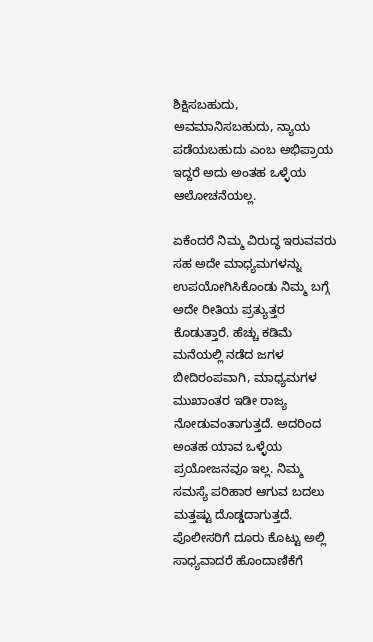ಶಿಕ್ಷಿಸಬಹುದು, ಅವಮಾನಿಸಬಹುದು, ನ್ಯಾಯ ಪಡೆಯಬಹುದು ಎಂಬ ಅಭಿಪ್ರಾಯ ಇದ್ದರೆ ಅದು ಅಂತಹ ಒಳ್ಳೆಯ ಆಲೋಚನೆಯಲ್ಲ.

ಏಕೆಂದರೆ ನಿಮ್ಮ ವಿರುದ್ಧ ಇರುವವರು ಸಹ ಅದೇ ಮಾಧ್ಯಮಗಳನ್ನು ಉಪಯೋಗಿಸಿಕೊಂಡು ನಿಮ್ಮ ಬಗ್ಗೆ ಅದೇ ರೀತಿಯ ಪ್ರತ್ಯುತ್ತರ ಕೊಡುತ್ತಾರೆ. ಹೆಚ್ಚು ಕಡಿಮೆ ಮನೆಯಲ್ಲಿ ನಡೆದ ಜಗಳ ಬೀದಿರಂಪವಾಗಿ, ಮಾಧ್ಯಮಗಳ ಮುಖಾಂತರ ಇಡೀ ರಾಜ್ಯ ನೋಡುವಂತಾಗುತ್ತದೆ. ಅದರಿಂದ ಅಂತಹ ಯಾವ ಒಳ್ಳೆಯ ಪ್ರಯೋಜನವೂ ಇಲ್ಲ. ನಿಮ್ಮ ಸಮಸ್ಯೆ ಪರಿಹಾರ ಆಗುವ ಬದಲು ಮತ್ತಷ್ಟು ದೊಡ್ಡದಾಗುತ್ತದೆ. ಪೊಲೀಸರಿಗೆ ದೂರು ಕೊಟ್ಟು ಅಲ್ಲಿ ಸಾಧ್ಯವಾದರೆ ಹೊಂದಾಣಿಕೆಗೆ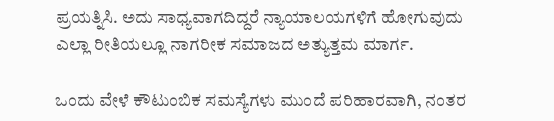ಪ್ರಯತ್ನಿಸಿ. ಅದು ಸಾಧ್ಯವಾಗದಿದ್ದರೆ ನ್ಯಾಯಾಲಯಗಳಿಗೆ ಹೋಗುವುದು ಎಲ್ಲಾ ರೀತಿಯಲ್ಲೂ ನಾಗರೀಕ ಸಮಾಜದ ಅತ್ಯುತ್ತಮ ಮಾರ್ಗ.

ಒಂದು ವೇಳೆ ಕೌಟುಂಬಿಕ ಸಮಸ್ಯೆಗಳು ಮುಂದೆ ಪರಿಹಾರವಾಗಿ, ನಂತರ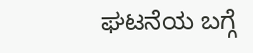ಘಟನೆಯ ಬಗ್ಗೆ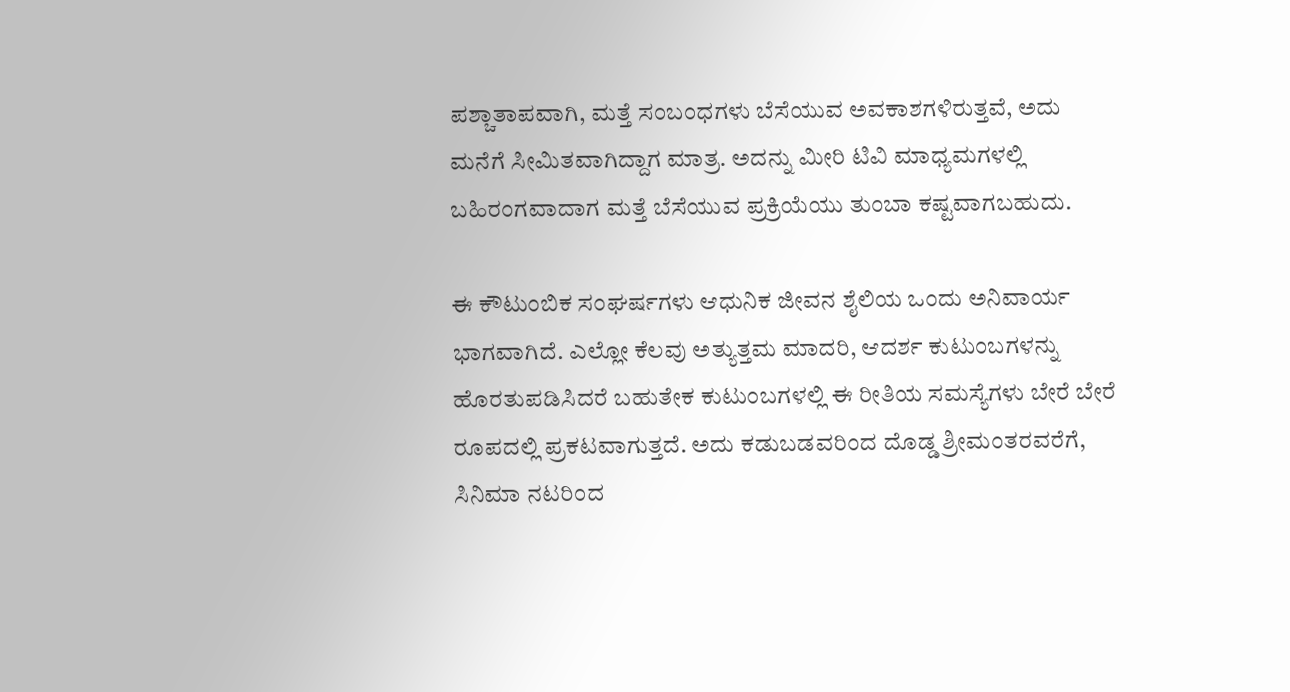ಪಶ್ಚಾತಾಪವಾಗಿ, ಮತ್ತೆ ಸಂಬಂಧಗಳು ಬೆಸೆಯುವ ಅವಕಾಶಗಳಿರುತ್ತವೆ, ಅದು ಮನೆಗೆ ಸೀಮಿತವಾಗಿದ್ದಾಗ ಮಾತ್ರ. ಅದನ್ನು ಮೀರಿ ಟಿವಿ ಮಾಧ್ಯಮಗಳಲ್ಲಿ ಬಹಿರಂಗವಾದಾಗ ಮತ್ತೆ ಬೆಸೆಯುವ ಪ್ರಕ್ರಿಯೆಯು ತುಂಬಾ ಕಷ್ಟವಾಗಬಹುದು.

ಈ ಕೌಟುಂಬಿಕ ಸಂಘರ್ಷಗಳು ಆಧುನಿಕ ಜೀವನ ಶೈಲಿಯ ಒಂದು ಅನಿವಾರ್ಯ ಭಾಗವಾಗಿದೆ. ಎಲ್ಲೋ ಕೆಲವು ಅತ್ಯುತ್ತಮ ಮಾದರಿ, ಆದರ್ಶ ಕುಟುಂಬಗಳನ್ನು ಹೊರತುಪಡಿಸಿದರೆ ಬಹುತೇಕ ಕುಟುಂಬಗಳಲ್ಲಿ ಈ ರೀತಿಯ ಸಮಸ್ಯೆಗಳು ಬೇರೆ ಬೇರೆ ರೂಪದಲ್ಲಿ ಪ್ರಕಟವಾಗುತ್ತದೆ. ಅದು ಕಡುಬಡವರಿಂದ ದೊಡ್ಡ ಶ್ರೀಮಂತರವರೆಗೆ, ಸಿನಿಮಾ ನಟರಿಂದ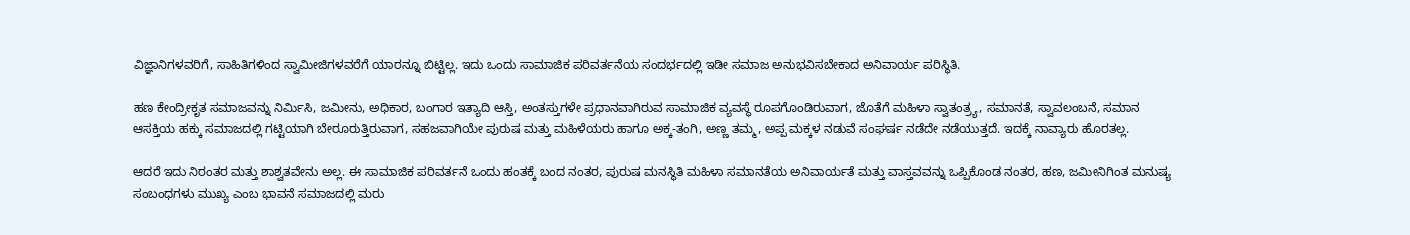ವಿಜ್ಞಾನಿಗಳವರಿಗೆ, ಸಾಹಿತಿಗಳಿಂದ ಸ್ವಾಮೀಜಿಗಳವರೆಗೆ ಯಾರನ್ನೂ ಬಿಟ್ಟಿಲ್ಲ. ಇದು ಒಂದು ಸಾಮಾಜಿಕ ಪರಿವರ್ತನೆಯ ಸಂದರ್ಭದಲ್ಲಿ ಇಡೀ ಸಮಾಜ ಅನುಭವಿಸಬೇಕಾದ ಅನಿವಾರ್ಯ ಪರಿಸ್ಥಿತಿ.

ಹಣ ಕೇಂದ್ರೀಕೃತ ಸಮಾಜವನ್ನು ನಿರ್ಮಿಸಿ, ಜಮೀನು, ಅಧಿಕಾರ, ಬಂಗಾರ ಇತ್ಯಾದಿ ಆಸ್ತಿ, ಅಂತಸ್ತುಗಳೇ ಪ್ರಧಾನವಾಗಿರುವ ಸಾಮಾಜಿಕ ವ್ಯವಸ್ಥೆ ರೂಪಗೊಂಡಿರುವಾಗ, ಜೊತೆಗೆ ಮಹಿಳಾ ಸ್ವಾತಂತ್ರ್ಯ, ಸಮಾನತೆ, ಸ್ವಾವಲಂಬನೆ, ಸಮಾನ ಆಸಕ್ತಿಯ ಹಕ್ಕು ಸಮಾಜದಲ್ಲಿ ಗಟ್ಟಿಯಾಗಿ ಬೇರೂರುತ್ತಿರುವಾಗ, ಸಹಜವಾಗಿಯೇ ಪುರುಷ ಮತ್ತು ಮಹಿಳೆಯರು ಹಾಗೂ ಅಕ್ಕ-ತಂಗಿ, ಅಣ್ಣ ತಮ್ಮ, ಅಪ್ಪ ಮಕ್ಕಳ ನಡುವೆ ಸಂಘರ್ಷ ನಡೆದೇ ನಡೆಯುತ್ತದೆ. ಇದಕ್ಕೆ ನಾವ್ಯಾರು ಹೊರತಲ್ಲ.

ಆದರೆ ಇದು ನಿರಂತರ ಮತ್ತು ಶಾಶ್ವತವೇನು ಅಲ್ಲ. ಈ ಸಾಮಾಜಿಕ ಪರಿವರ್ತನೆ ಒಂದು ಹಂತಕ್ಕೆ ಬಂದ ನಂತರ, ಪುರುಷ ಮನಸ್ಥಿತಿ ಮಹಿಳಾ ಸಮಾನತೆಯ ಅನಿವಾರ್ಯತೆ ಮತ್ತು ವಾಸ್ತವವನ್ನು ಒಪ್ಪಿಕೊಂಡ ನಂತರ, ಹಣ, ಜಮೀನಿಗಿಂತ ಮನುಷ್ಯ ಸಂಬಂಧಗಳು ಮುಖ್ಯ ಎಂಬ ಭಾವನೆ ಸಮಾಜದಲ್ಲಿ ಮರು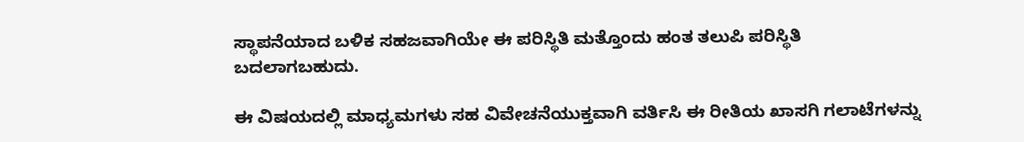ಸ್ಥಾಪನೆಯಾದ ಬಳಿಕ ಸಹಜವಾಗಿಯೇ ಈ ಪರಿಸ್ಥಿತಿ ಮತ್ತೊಂದು ಹಂತ ತಲುಪಿ ಪರಿಸ್ಥಿತಿ ಬದಲಾಗಬಹುದು.

ಈ ವಿಷಯದಲ್ಲಿ ಮಾಧ್ಯಮಗಳು ಸಹ ವಿವೇಚನೆಯುಕ್ತವಾಗಿ ವರ್ತಿಸಿ ಈ ರೀತಿಯ ಖಾಸಗಿ ಗಲಾಟೆಗಳನ್ನು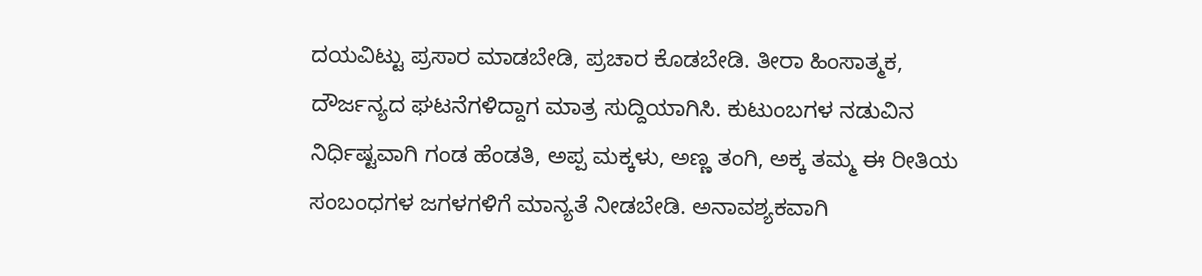ದಯವಿಟ್ಟು ಪ್ರಸಾರ ಮಾಡಬೇಡಿ, ಪ್ರಚಾರ ಕೊಡಬೇಡಿ. ತೀರಾ ಹಿಂಸಾತ್ಮಕ, ದೌರ್ಜನ್ಯದ ಘಟನೆಗಳಿದ್ದಾಗ ಮಾತ್ರ ಸುದ್ದಿಯಾಗಿಸಿ. ಕುಟುಂಬಗಳ ನಡುವಿನ ನಿರ್ಧಿಷ್ಟವಾಗಿ ಗಂಡ ಹೆಂಡತಿ, ಅಪ್ಪ ಮಕ್ಕಳು, ಅಣ್ಣ ತಂಗಿ, ಅಕ್ಕ ತಮ್ಮ ಈ ರೀತಿಯ ಸಂಬಂಧಗಳ ಜಗಳಗಳಿಗೆ ಮಾನ್ಯತೆ ನೀಡಬೇಡಿ. ಅನಾವಶ್ಯಕವಾಗಿ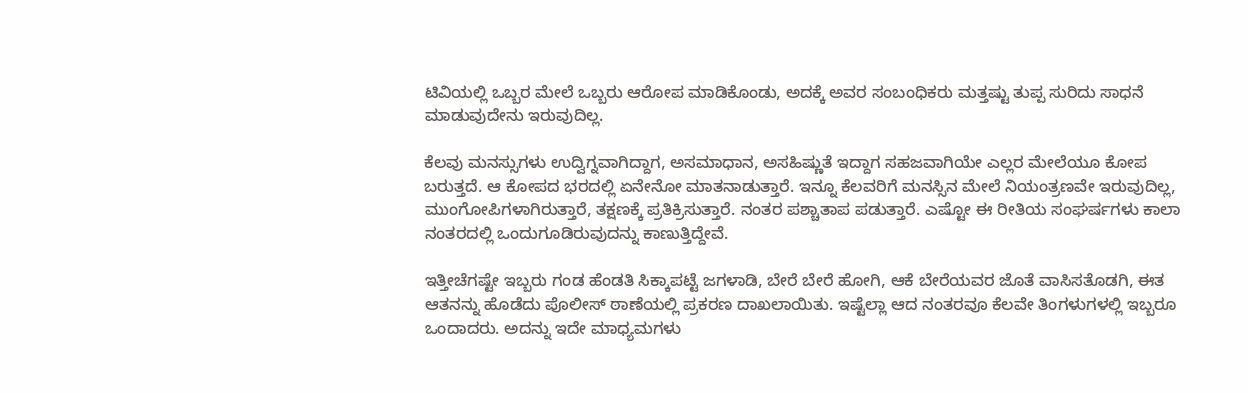ಟಿವಿಯಲ್ಲಿ ಒಬ್ಬರ ಮೇಲೆ ಒಬ್ಬರು ಆರೋಪ ಮಾಡಿಕೊಂಡು, ಅದಕ್ಕೆ ಅವರ ಸಂಬಂಧಿಕರು ಮತ್ತಷ್ಟು ತುಪ್ಪ ಸುರಿದು ಸಾಧನೆ ಮಾಡುವುದೇನು ಇರುವುದಿಲ್ಲ.

ಕೆಲವು ಮನಸ್ಸುಗಳು ಉದ್ವಿಗ್ನವಾಗಿದ್ದಾಗ, ಅಸಮಾಧಾನ, ಅಸಹಿಷ್ಣುತೆ ಇದ್ದಾಗ ಸಹಜವಾಗಿಯೇ ಎಲ್ಲರ ಮೇಲೆಯೂ ಕೋಪ ಬರುತ್ತದೆ. ಆ ಕೋಪದ ಭರದಲ್ಲಿ ಏನೇನೋ ಮಾತನಾಡುತ್ತಾರೆ. ಇನ್ನೂ ಕೆಲವರಿಗೆ ಮನಸ್ಸಿನ ಮೇಲೆ ನಿಯಂತ್ರಣವೇ ಇರುವುದಿಲ್ಲ, ಮುಂಗೋಪಿಗಳಾಗಿರುತ್ತಾರೆ, ತಕ್ಷಣಕ್ಕೆ ಪ್ರತಿಕ್ರಿಸುತ್ತಾರೆ. ನಂತರ ಪಶ್ಚಾತಾಪ ಪಡುತ್ತಾರೆ. ಎಷ್ಟೋ ಈ ರೀತಿಯ ಸಂಘರ್ಷಗಳು ಕಾಲಾ ನಂತರದಲ್ಲಿ ಒಂದುಗೂಡಿರುವುದನ್ನು ಕಾಣುತ್ತಿದ್ದೇವೆ.

ಇತ್ತೀಚೆಗಷ್ಟೇ ಇಬ್ಬರು ಗಂಡ ಹೆಂಡತಿ ಸಿಕ್ಕಾಪಟ್ಟೆ ಜಗಳಾಡಿ, ಬೇರೆ ಬೇರೆ ಹೋಗಿ, ಆಕೆ ಬೇರೆಯವರ ಜೊತೆ ವಾಸಿಸತೊಡಗಿ, ಈತ ಆತನನ್ನು ಹೊಡೆದು ಪೊಲೀಸ್ ಠಾಣೆಯಲ್ಲಿ ಪ್ರಕರಣ ದಾಖಲಾಯಿತು. ಇಷ್ಟೆಲ್ಲಾ ಆದ ನಂತರವೂ ಕೆಲವೇ ತಿಂಗಳುಗಳಲ್ಲಿ ಇಬ್ಬರೂ ಒಂದಾದರು. ಅದನ್ನು ಇದೇ ಮಾಧ್ಯಮಗಳು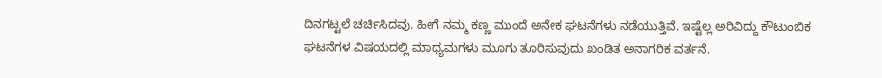ದಿನಗಟ್ಟಲೆ ಚರ್ಚಿಸಿದವು. ಹೀಗೆ ನಮ್ಮ ಕಣ್ಣ ಮುಂದೆ ಅನೇಕ ಘಟನೆಗಳು ನಡೆಯುತ್ತಿವೆ. ಇಷ್ಟೆಲ್ಲ ಅರಿವಿದ್ದು ಕೌಟುಂಬಿಕ ಘಟನೆಗಳ ವಿಷಯದಲ್ಲಿ ಮಾಧ್ಯಮಗಳು ಮೂಗು ತೂರಿಸುವುದು ಖಂಡಿತ ಅನಾಗರಿಕ ವರ್ತನೆ.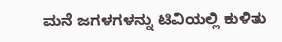ಮನೆ ಜಗಳಗಳನ್ನು ಟಿವಿಯಲ್ಲಿ ಕುಳಿತು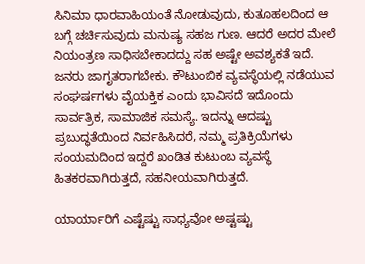ಸಿನಿಮಾ ಧಾರವಾಹಿಯಂತೆ ನೋಡುವುದು, ಕುತೂಹಲದಿಂದ ಆ ಬಗ್ಗೆ ಚರ್ಚಿಸುವುದು ಮನುಷ್ಯ ಸಹಜ ಗುಣ. ಆದರೆ ಅದರ ಮೇಲೆ ನಿಯಂತ್ರಣ ಸಾಧಿಸಬೇಕಾದದ್ದು ಸಹ ಅಷ್ಟೇ ಅವಶ್ಯಕತೆ ಇದೆ. ಜನರು ಜಾಗೃತರಾಗಬೇಕು. ಕೌಟುಂಬಿಕ ವ್ಯವಸ್ಥೆಯಲ್ಲಿ ನಡೆಯುವ ಸಂಘರ್ಷಗಳು ವೈಯಕ್ತಿಕ ಎಂದು ಭಾವಿಸದೆ ಇದೊಂದು ಸಾರ್ವತ್ರಿಕ, ಸಾಮಾಜಿಕ ಸಮಸ್ಯೆ. ಇದನ್ನು ಆದಷ್ಟು ಪ್ರಬುದ್ಧತೆಯಿಂದ ನಿರ್ವಹಿಸಿದರೆ, ನಮ್ಮ ಪ್ರತಿಕ್ರಿಯೆಗಳು ಸಂಯಮದಿಂದ ಇದ್ದರೆ ಖಂಡಿತ ಕುಟುಂಬ ವ್ಯವಸ್ಥೆ ಹಿತಕರವಾಗಿರುತ್ತದೆ, ಸಹನೀಯವಾಗಿರುತ್ತದೆ.

ಯಾರ್ಯಾರಿಗೆ ಎಷ್ಟೆಷ್ಟು ಸಾಧ್ಯವೋ ಅಷ್ಟಷ್ಟು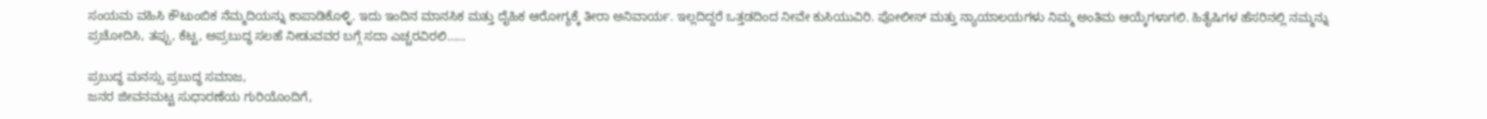ಸಂಯಮ ವಹಿಸಿ ಕೌಟುಂಬಿಕ ನೆಮ್ಮದಿಯನ್ನು ಕಾಪಾಡಿಕೊಳ್ಳಿ. ಇದು ಇಂದಿನ ಮಾನಸಿಕ ಮತ್ತು ದೈಹಿಕ ಆರೋಗ್ಯಕ್ಕೆ ತೀರಾ ಅನಿವಾರ್ಯ. ಇಲ್ಲದಿದ್ದರೆ ಒತ್ತಡದಿಂದ ನೀವೇ ಕುಸಿಯುವಿರಿ. ಪೋಲೀಸ್ ಮತ್ತು ನ್ಯಾಯಾಲಯಗಳು ನಿಮ್ಮ ಅಂತಿಮ ಆಯ್ಕೆಗಳಾಗಲಿ. ಹಿತೈಷಿಗಳ ಹೆಸರಿನಲ್ಲಿ ನಮ್ಮನ್ನು ಪ್ರಚೋದಿಸಿ, ತಪ್ಪು, ಕೆಟ್ಟ, ಅಪ್ರಬುದ್ಧ ಸಲಹೆ ನೀಡುವವರ ಬಗ್ಗೆ ಸದಾ ಎಚ್ಚರವಿರಲಿ……

ಪ್ರಬುದ್ಧ ಮನಸ್ಸು ಪ್ರಬುದ್ಧ ಸಮಾಜ,
ಜನರ ಜೀವನಮಟ್ಟ ಸುಧಾರಣೆಯ ಗುರಿಯೊಂದಿಗೆ,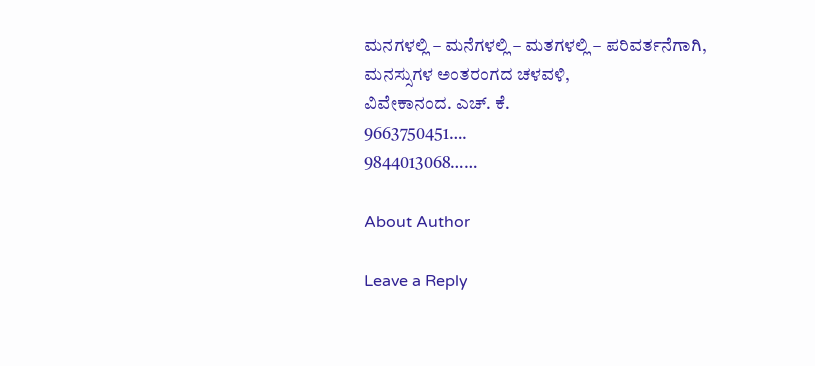ಮನಗಳಲ್ಲಿ – ಮನೆಗಳಲ್ಲಿ – ಮತಗಳಲ್ಲಿ – ಪರಿವರ್ತನೆಗಾಗಿ,
ಮನಸ್ಸುಗಳ ಅಂತರಂಗದ ಚಳವಳಿ,
ವಿವೇಕಾನಂದ. ಎಚ್. ಕೆ.
9663750451….
9844013068……

About Author

Leave a Reply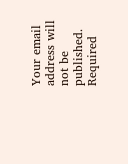Your email address will not be published. Required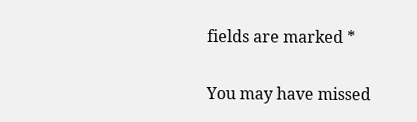fields are marked *

You may have missed